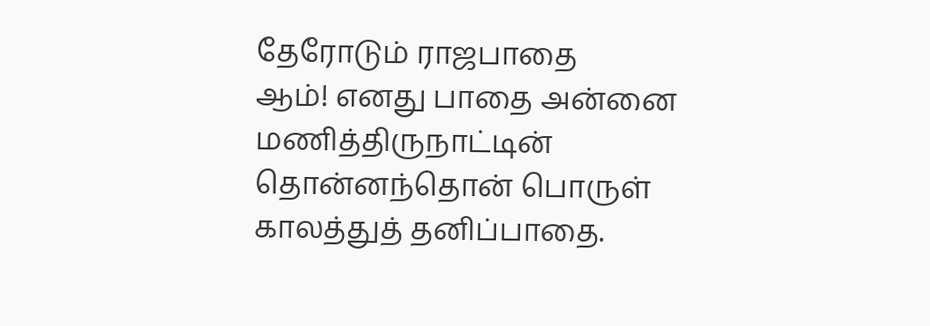தேரோடும் ராஜபாதை
ஆம்! எனது பாதை அன்னை மணித்திருநாட்டின்
தொன்னந்தொன் பொருள் காலத்துத் தனிப்பாதை.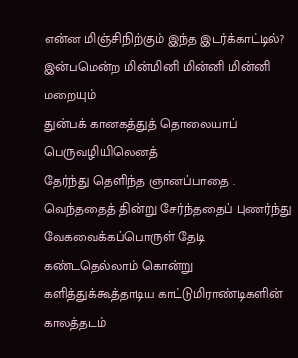என்ன மிஞ்சிநிற்கும் இந்த இடர்க்காட்டில்?
இன்பமென்ற மின்மினி மின்னி மின்னி மறையும்
துன்பக் கானகத்துத் தொலையாப் பெருவழியிலெனத்
தேர்ந்து தெளிந்த ஞானப்பாதை .
வெந்ததைத் தின்று சேர்ந்ததைப் புணர்ந்து
வேகவைக்கப்பொருள் தேடி
கண்டதெல்லாம் கொன்று
களித்துக்கூத்தாடிய காட்டுமிராண்டிகளின்
காலத்தடம்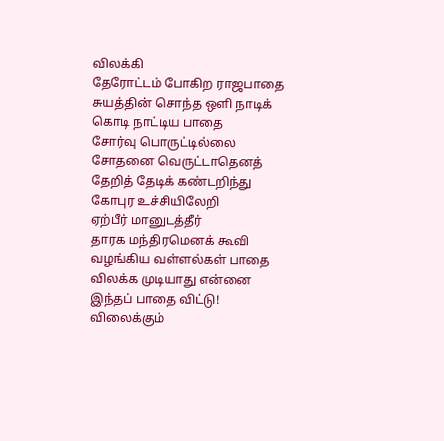விலக்கி
தேரோட்டம் போகிற ராஜபாதை
சுயத்தின் சொந்த ஒளி நாடிக்
கொடி நாட்டிய பாதை
சோர்வு பொருட்டில்லை
சோதனை வெருட்டாதெனத்
தேறித் தேடிக் கண்டறிந்து
கோபுர உச்சியிலேறி
ஏற்பீர் மானுடத்தீர்
தாரக மந்திரமெனக் கூவி
வழங்கிய வள்ளல்கள் பாதை
விலக்க முடியாது என்னை
இந்தப் பாதை விட்டு!
விலைக்கும்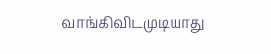வாங்கிவிடமுடியாது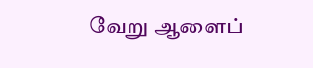வேறு ஆளைப்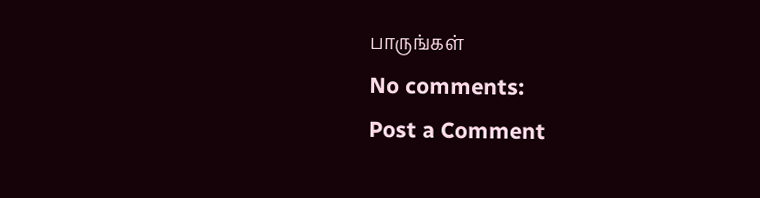பாருங்கள்
No comments:
Post a Comment